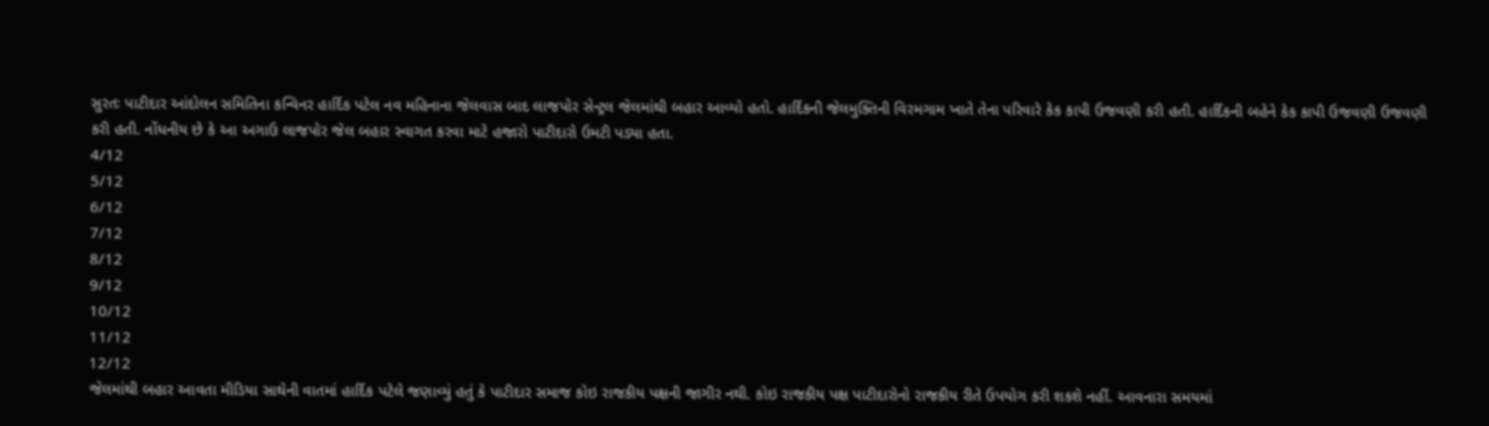સુરતઃ પાટીદાર આંદોલન સમિતિના કન્વિનર હાર્દિક પટેલ નવ મહિનાના જેલવાસ બાદ લાજપોર સેન્ટ્રલ જેલમાંથી બહાર આવ્યો હતો. હાર્દિકની જેલમુક્તિની વિરમગામ ખાતે તેના પરિવારે કેક કાપી ઉજવણી કરી હતી. હાર્દિકની બહેને કેક કાપી ઉજવણી ઉજવણી કરી હતી. નોંધનીય છે કે આ અગાઉ લાજપોર જેલ બહાર સ્વાગત કરવા માટે હજારો પાટીદારો ઉમટી પડ્યા હતા.
4/12
5/12
6/12
7/12
8/12
9/12
10/12
11/12
12/12
જેલમાંથી બહાર આવતા મીડિયા સાથેની વાતમાં હાર્દિક પટેલે જણાવ્યું હતું કે પાટીદાર સમાજ કોઇ રાજકીય પક્ષની જાગીર નથી. કોઇ રાજકીય પક્ષ પાટીદારોનો રાજકીય રીતે ઉપયોગ કરી શકશે નહીં. આવનારા સમયમાં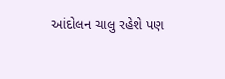આંદોલન ચાલુ રહેશે પણ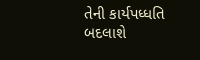તેની કાર્યપધ્ધતિ બદલાશે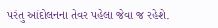પરંતુ આંદોલનના તેવર પહેલા જેવા જ રહેશે.